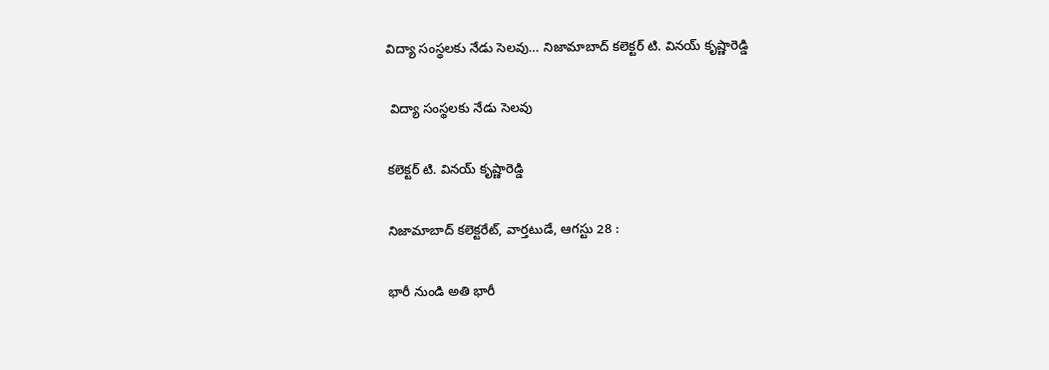విద్యా సంస్థలకు నేడు సెలవు… నిజామాబాద్ కలెక్టర్ టి. వినయ్ కృష్ణారెడ్డి

 విద్యా సంస్థలకు నేడు సెలవు

కలెక్టర్ టి. వినయ్ కృష్ణారెడ్డి

నిజామాబాద్ కలెక్టరేట్, వార్తటుడే, ఆగస్టు 28 :

భారీ నుండి అతి భారీ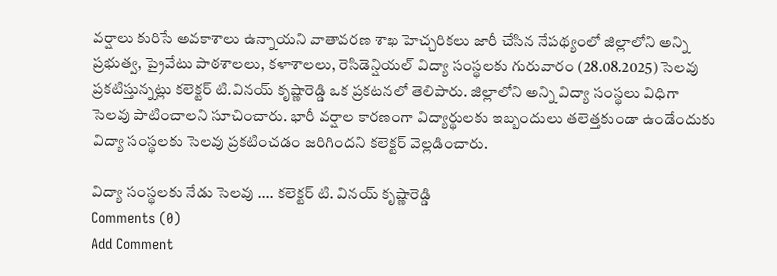వర్షాలు కురిసే అవకాశాలు ఉన్నాయని వాతావరణ శాఖ హెచ్చరికలు జారీ చేసిన నేపథ్యంలో జిల్లాలోని అన్ని ప్రభుత్వ, ప్రైవేటు పాఠశాలలు, కళాశాలలు, రెసిడెన్షియల్ విద్యా సంస్థలకు గురువారం (28.08.2025) సెలవు ప్రకటిస్తున్నట్లు కలెక్టర్ టి.వినయ్ కృష్ణారెడ్డి ఒక ప్రకటనలో తెలిపారు. జిల్లాలోని అన్ని విద్యా సంస్థలు విధిగా సెలవు పాటించాలని సూచించారు. భారీ వర్షాల కారణంగా విద్యార్థులకు ఇబ్బందులు తలెత్తకుండా ఉండేందుకు విద్యా సంస్థలకు సెలవు ప్రకటించడం జరిగిందని కలెక్టర్ వెల్లడించారు.

విద్యా సంస్థలకు నేడు సెలవు .... కలెక్టర్ టి. వినయ్ కృష్ణారెడ్డి
Comments (0)
Add Comment